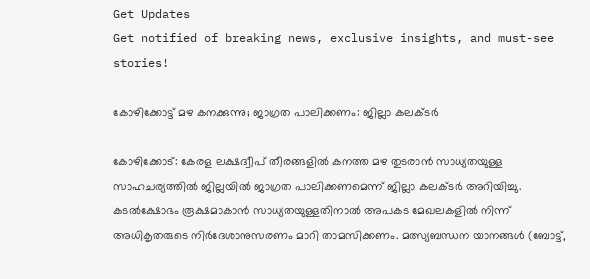Get Updates
Get notified of breaking news, exclusive insights, and must-see stories!

കോഴിക്കോട്ട് മഴ കനക്കുന്നു; ജാഗ്രത പാലിക്കണം: ജില്ലാ കലക്ടര്‍

കോഴിക്കോട്: കേരള ലക്ഷദ്വീപ് തീരങ്ങളില്‍ കനത്ത മഴ തുടരാന്‍ സാധ്യതയുള്ള സാഹചര്യത്തില്‍ ജില്ലയില്‍ ജാഗ്രത പാലിക്കണമെന്ന് ജില്ലാ കലക്ടര്‍ അറിയിച്ചു. കടല്‍ക്ഷോഭം രൂക്ഷമാകാന്‍ സാധ്യതയുള്ളതിനാല്‍ അപകട മേഖലകളില്‍ നിന്ന് അധികൃതരുടെ നിര്‍ദേശാനുസരണം മാറി താമസിക്കണം. മത്സ്യബന്ധന യാനങ്ങള്‍ (ബോട്ട്,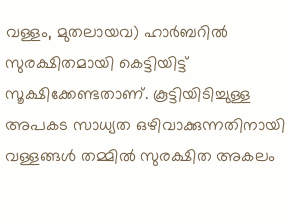വള്ളം, മുതലായവ) ഹാര്‍ബറില്‍ സുരക്ഷിതമായി കെട്ടിയിട്ട് സൂക്ഷിക്കേണ്ടതാണ്. കൂട്ടിയിടിച്ചുള്ള അപകട സാധ്യത ഒഴിവാക്കുന്നതിനായി വള്ളങ്ങള്‍ തമ്മില്‍ സുരക്ഷിത അകലം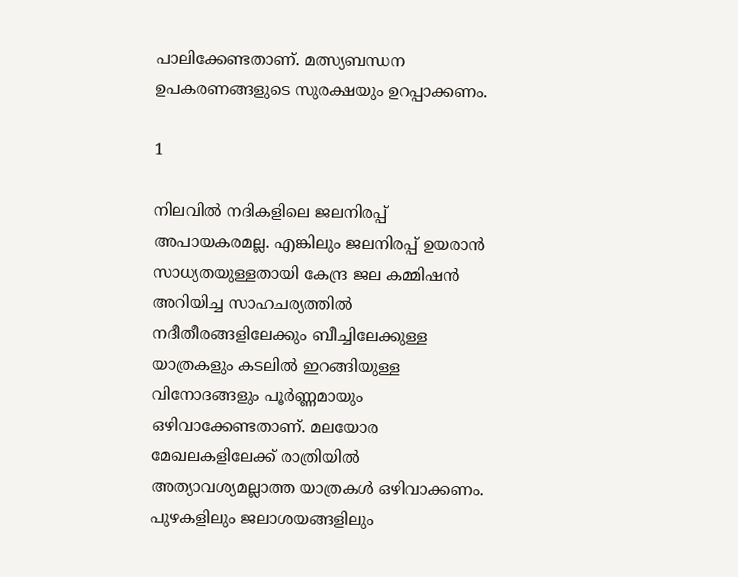പാലിക്കേണ്ടതാണ്. മത്സ്യബന്ധന ഉപകരണങ്ങളുടെ സുരക്ഷയും ഉറപ്പാക്കണം.

1

നിലവില്‍ നദികളിലെ ജലനിരപ്പ് അപായകരമല്ല. എങ്കിലും ജലനിരപ്പ് ഉയരാന്‍ സാധ്യതയുള്ളതായി കേന്ദ്ര ജല കമ്മിഷന്‍ അറിയിച്ച സാഹചര്യത്തില്‍ നദീതീരങ്ങളിലേക്കും ബീച്ചിലേക്കുള്ള യാത്രകളും കടലില്‍ ഇറങ്ങിയുള്ള വിനോദങ്ങളും പൂര്‍ണ്ണമായും ഒഴിവാക്കേണ്ടതാണ്. മലയോര മേഖലകളിലേക്ക് രാത്രിയില്‍ അത്യാവശ്യമല്ലാത്ത യാത്രകള്‍ ഒഴിവാക്കണം. പുഴകളിലും ജലാശയങ്ങളിലും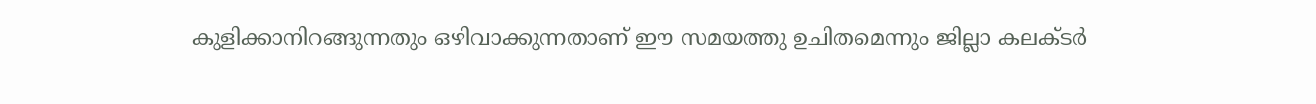കുളിക്കാനിറങ്ങുന്നതും ഒഴിവാക്കുന്നതാണ് ഈ സമയത്തു ഉചിതമെന്നും ജില്ലാ കലക്ടര്‍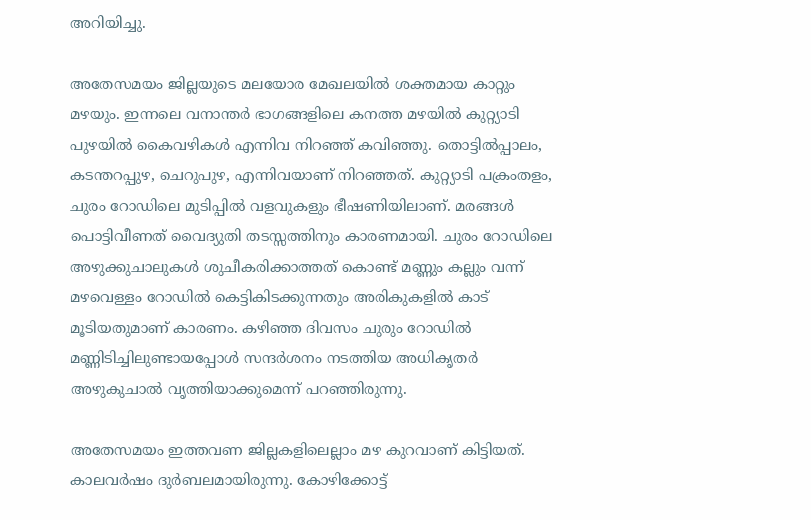അറിയിച്ചു.

അതേസമയം ജില്ലയുടെ മലയോര മേഖലയില്‍ ശക്തമായ കാറ്റും മഴയും. ഇന്നലെ വനാന്തര്‍ ഭാഗങ്ങളിലെ കനത്ത മഴയില്‍ കുറ്റ്യാടി പുഴയില്‍ കൈവഴികള്‍ എന്നിവ നിറഞ്ഞ് കവിഞ്ഞു. തൊട്ടില്‍പ്പാലം, കടന്തറപ്പുഴ, ചെറുപുഴ, എന്നിവയാണ് നിറഞ്ഞത്. കുറ്റ്യാടി പക്രംതളം, ചുരം റോഡിലെ മുടിപ്പില്‍ വളവുകളും ഭീഷണിയിലാണ്. മരങ്ങള്‍ പൊട്ടിവീണത് വൈദ്യുതി തടസ്സത്തിനും കാരണമായി. ചുരം റോഡിലെ അഴുക്കുചാലുകള്‍ ശുചീകരിക്കാത്തത് കൊണ്ട് മണ്ണും കല്ലും വന്ന് മഴവെള്ളം റോഡില്‍ കെട്ടികിടക്കുന്നതും അരികുകളില്‍ കാട് മൂടിയതുമാണ് കാരണം. കഴിഞ്ഞ ദിവസം ചുരും റോഡില്‍ മണ്ണിടിച്ചിലുണ്ടായപ്പോള്‍ സന്ദര്‍ശനം നടത്തിയ അധികൃതര്‍ അഴുകുചാല്‍ വൃത്തിയാക്കുമെന്ന് പറഞ്ഞിരുന്നു.

അതേസമയം ഇത്തവണ ജില്ലകളിലെല്ലാം മഴ കുറവാണ് കിട്ടിയത്. കാലവര്‍ഷം ദുര്‍ബലമായിരുന്നു. കോഴിക്കോട്ട്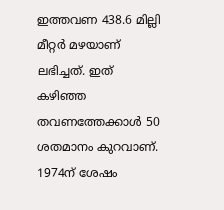ഇത്തവണ 438.6 മില്ലി മീറ്റര്‍ മഴയാണ് ലഭിച്ചത്. ഇത് കഴിഞ്ഞ തവണത്തേക്കാള്‍ 50 ശതമാനം കുറവാണ്. 1974ന് ശേഷം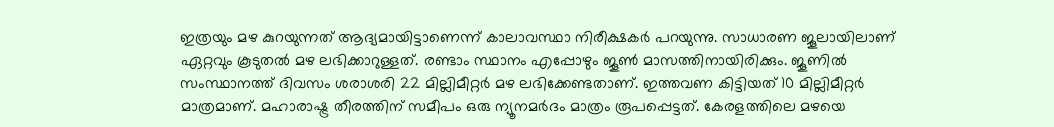ഇത്രയും മഴ കുറയുന്നത് ആദ്യമായിട്ടാണെന്ന് കാലാവസ്ഥാ നിരീക്ഷകര്‍ പറയുന്നു. സാധാരണ ജൂലായിലാണ് ഏറ്റവും കൂടുതല്‍ മഴ ലഭിക്കാറുള്ളത്. രണ്ടാം സ്ഥാനം എപ്പോഴും ജൂണ്‍ മാസത്തിനായിരിക്കും. ജൂണില്‍ സംസ്ഥാനത്ത് ദിവസം ശരാശരി 22 മില്ലിമീറ്റര്‍ മഴ ലഭിക്കേണ്ടതാണ്. ഇത്തവണ കിട്ടിയത് 10 മില്ലിമീറ്റര്‍ മാത്രമാണ്. മഹാരാഷ്ട്ര തീരത്തിന് സമീപം ഒരു ന്യൂനമര്‍ദം മാത്രം രൂപപ്പെട്ടത്. കേരളത്തിലെ മഴയെ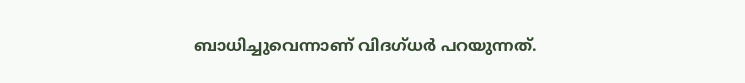ബാധിച്ചുവെന്നാണ് വിദഗ്ധര്‍ പറയുന്നത്.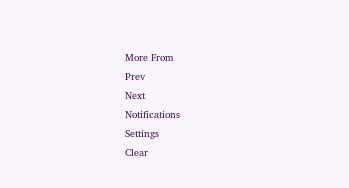More From
Prev
Next
Notifications
Settings
Clear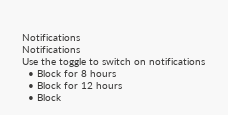Notifications
Notifications
Use the toggle to switch on notifications
  • Block for 8 hours
  • Block for 12 hours
  • Block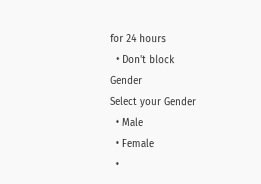for 24 hours
  • Don't block
Gender
Select your Gender
  • Male
  • Female
  •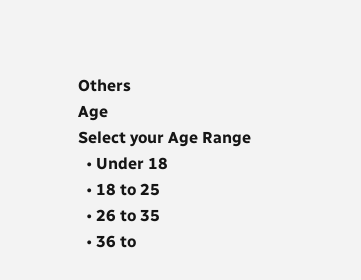Others
Age
Select your Age Range
  • Under 18
  • 18 to 25
  • 26 to 35
  • 36 to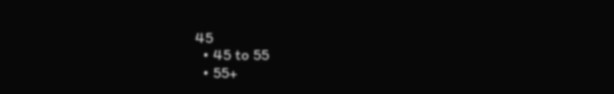45
  • 45 to 55
  • 55+